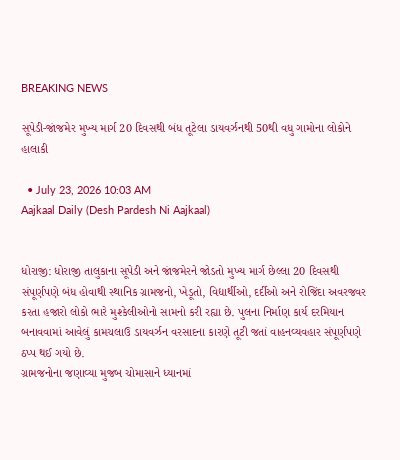BREAKING NEWS

સૂપેડી-જાંજમેર મુખ્ય માર્ગ 20 દિવસથી બંધ તૂટેલા ડાયવર્ઝનથી 50થી વધુ ગામોના લોકોને હાલાકી

  • July 23, 2026 10:03 AM
Aajkaal Daily (Desh Pardesh Ni Aajkaal)


ધોરાજી: ધોરાજી તાલુકાના સૂપેડી અને જાંજમેરને જોડતો મુખ્ય માર્ગ છેલ્લા 20 દિવસથી સંપૂર્ણપણે બંધ હોવાથી સ્થાનિક ગ્રામજનો, ખેડૂતો, વિદ્યાર્થીઓ, દર્દીઓ અને રોજિંદા અવરજવર કરતા હજારો લોકો ભારે મુશ્કેલીઓનો સામનો કરી રહ્યા છે. પુલના નિર્માણ કાર્ય દરમિયાન બનાવવામાં આવેલું કામચલાઉ ડાયવર્ઝન વરસાદના કારણે તૂટી જતાં વાહનવ્યવહાર સંપૂર્ણપણે ઠપ્પ થઈ ગયો છે.
ગ્રામજનોના જણાવ્યા મુજબ ચોમાસાને ધ્યાનમાં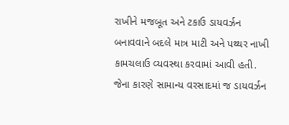રાખીને મજબૂત અને ટકાઉ ડાયવર્ઝન બનાવવાને બદલે માત્ર માટી અને પથ્થર નાખી કામચલાઉ વ્યવસ્થા કરવામાં આવી હતી. જેના કારણે સામાન્ય વરસાદમાં જ ડાયવર્ઝન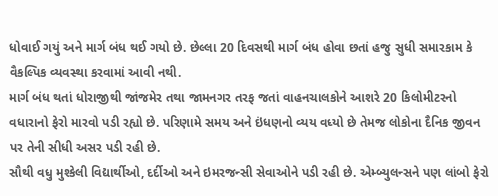ધોવાઈ ગયું અને માર્ગ બંધ થઈ ગયો છે. છેલ્લા 20 દિવસથી માર્ગ બંધ હોવા છતાં હજુ સુધી સમારકામ કે વૈકલ્પિક વ્યવસ્થા કરવામાં આવી નથી.
માર્ગ બંધ થતાં ધોરાજીથી જાંજમેર તથા જામનગર તરફ જતાં વાહનચાલકોને આશરે 20 કિલોમીટરનો વધારાનો ફેરો મારવો પડી રહ્યો છે. પરિણામે સમય અને ઇંધણનો વ્યય વધ્યો છે તેમજ લોકોના દૈનિક જીવન પર તેની સીધી અસર પડી રહી છે.
સૌથી વધુ મુશ્કેલી વિદ્યાર્થીઓ, દર્દીઓ અને ઇમરજન્સી સેવાઓને પડી રહી છે. એમ્બ્યુલન્સને પણ લાંબો ફેરો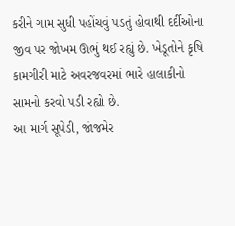કરીને ગામ સુધી પહોંચવું પડતું હોવાથી દર્દીઓના જીવ પર જોખમ ઊભું થઈ રહ્યું છે. ખેડૂતોને કૃષિ કામગીરી માટે અવરજવરમાં ભારે હાલાકીનો સામનો કરવો પડી રહ્યો છે.
આ માર્ગ સૂપેડી, જાંજમેર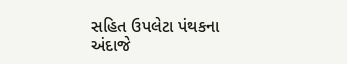સહિત ઉપલેટા પંથકના અંદાજે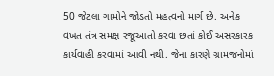50 જેટલા ગામોને જોડતો મહત્વનો માર્ગ છે. અનેક વખત તંત્ર સમક્ષ રજૂઆતો કરવા છતાં કોઈ અસરકારક કાર્યવાહી કરવામાં આવી નથી. જેના કારણે ગ્રામજનોમાં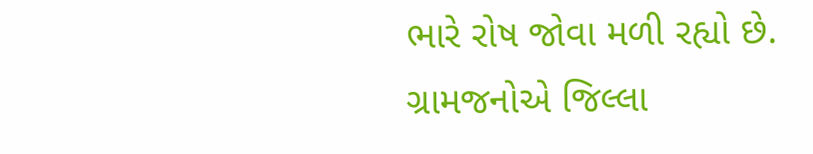ભારે રોષ જોવા મળી રહ્યો છે.
ગ્રામજનોએ જિલ્લા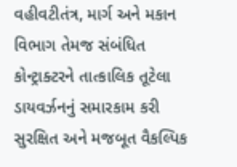વહીવટીતંત્ર, માર્ગ અને મકાન વિભાગ તેમજ સંબંધિત કોન્ટ્રાક્ટરને તાત્કાલિક તૂટેલા ડાયવર્ઝનનું સમારકામ કરી સુરક્ષિત અને મજબૂત વૈકલ્પિક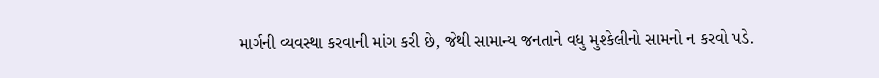માર્ગની વ્યવસ્થા કરવાની માંગ કરી છે, જેથી સામાન્ય જનતાને વધુ મુશ્કેલીનો સામનો ન કરવો પડે.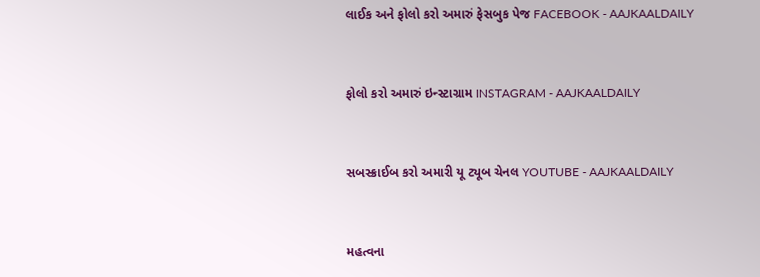લાઈક અને ફોલો કરો અમારું ફેસબુક પેજ FACEBOOK - AAJKAALDAILY


ફોલો કરો અમારું ઇન્સ્ટાગ્રામ INSTAGRAM - AAJKAALDAILY


સબસ્ક્રાઈબ કરો અમારી યૂ ટ્યૂબ ચેનલ YOUTUBE - AAJKAALDAILY


મહત્વના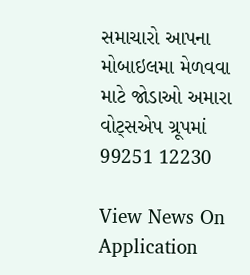સમાચારો આપના મોબાઇલમા મેળવવા માટે જોડાઓ અમારા વોટ્સએપ ગ્રૂપમાં  99251 12230

View News On Application